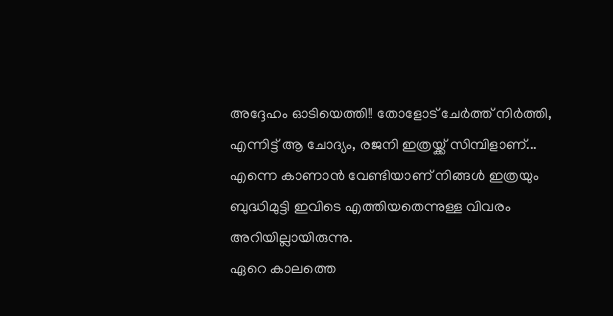അദ്ദേഹം ഓടിയെത്തി!! തോളോട് ചേർത്ത് നിർത്തി, എന്നിട്ട് ആ ചോദ്യം, രജനി ഇത്രയ്ക്ക് സിമ്പിളാണ്...
എന്നെ കാണാൻ വേണ്ടിയാണ് നിങ്ങൾ ഇത്രയും ബുദ്ധിമുട്ടി ഇവിടെ എത്തിയതെന്നുള്ള വിവരം അറിയില്ലായിരുന്നു.
ഏറെ കാലത്തെ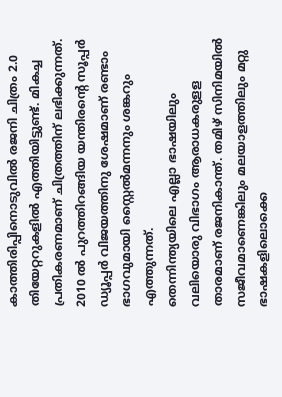കാത്തിരിപ്പിനൊടുവിൽ രജനി ചിത്രം 2.0 തിയേറ്ററുകളിൽ എത്തിയിട്ടുണ്ട്. മികച്ച പ്രതികരണമാണ് ചിത്രത്തിന് ലഭിക്കുന്നത്. 2010 ൽ പുറത്തിറങ്ങിയ യന്തിരന്റെ സൂപ്പർ ഡ്യൂപ്പർ വിജയത്തിനു ശേഷമാണ് രണ്ടാം ഭാഗവുമായി സ്റ്റൈൽമന്നനും ശങ്കറും എത്തുന്നത്.
തെന്നിന്ത്യയിലെ എല്ലാ ഭാഷയിലും വലിയൊരു വിഭാഗം ആരാധകരുളള താരമാണ് രജനികാന്ത്. തമിഴ് സിനിമയിൽ സജീവമാണെങ്കിലും മലയാളത്തിലും മറ്റു ഭാഷകളിലൊക്കെ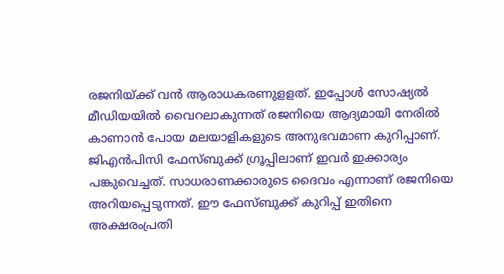രജനിയ്ക്ക് വൻ ആരാധകരണുളളത്. ഇപ്പോൾ സോഷ്യൽ മീഡിയയിൽ വൈറലാകുന്നത് രജനിയെ ആദ്യമായി നേരിൽ കാണാൻ പോയ മലയാളികളുടെ അനുഭവമാണ കുറിപ്പാണ്. ജിഎൻപിസി ഫേസ്ബുക്ക് ഗ്രൂപ്പിലാണ് ഇവർ ഇക്കാര്യം പങ്കുവെച്ചത്. സാധരാണക്കാരുടെ ദൈവം എന്നാണ് രജനിയെ അറിയപ്പെടുന്നത്. ഈ ഫേസ്ബുക്ക് കുറിപ്പ് ഇതിനെ അക്ഷരംപ്രതി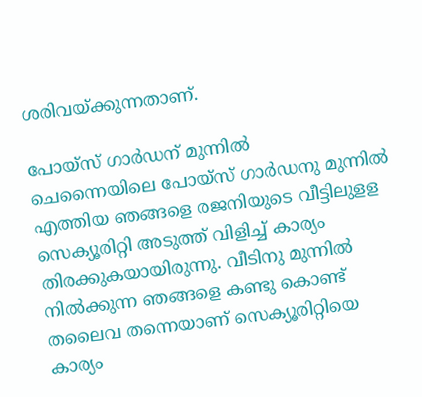ശരിവയ്ക്കുന്നതാണ്.

പോയ്സ് ഗാർഡന് മുന്നിൽ
ചെന്നൈയിലെ പോയ്സ് ഗാർഡനു മുന്നിൽ എത്തിയ ഞങ്ങളെ രജനിയുടെ വീട്ടിലുളള സെക്യൂരിറ്റി അടുത്ത് വിളിച്ച് കാര്യം തിരക്കുകയായിരുന്നു. വീടിനു മുന്നിൽ നിൽക്കുന്ന ഞങ്ങളെ കണ്ടു കൊണ്ട് തലൈവ തന്നെയാണ് സെക്യൂരിറ്റിയെ കാര്യം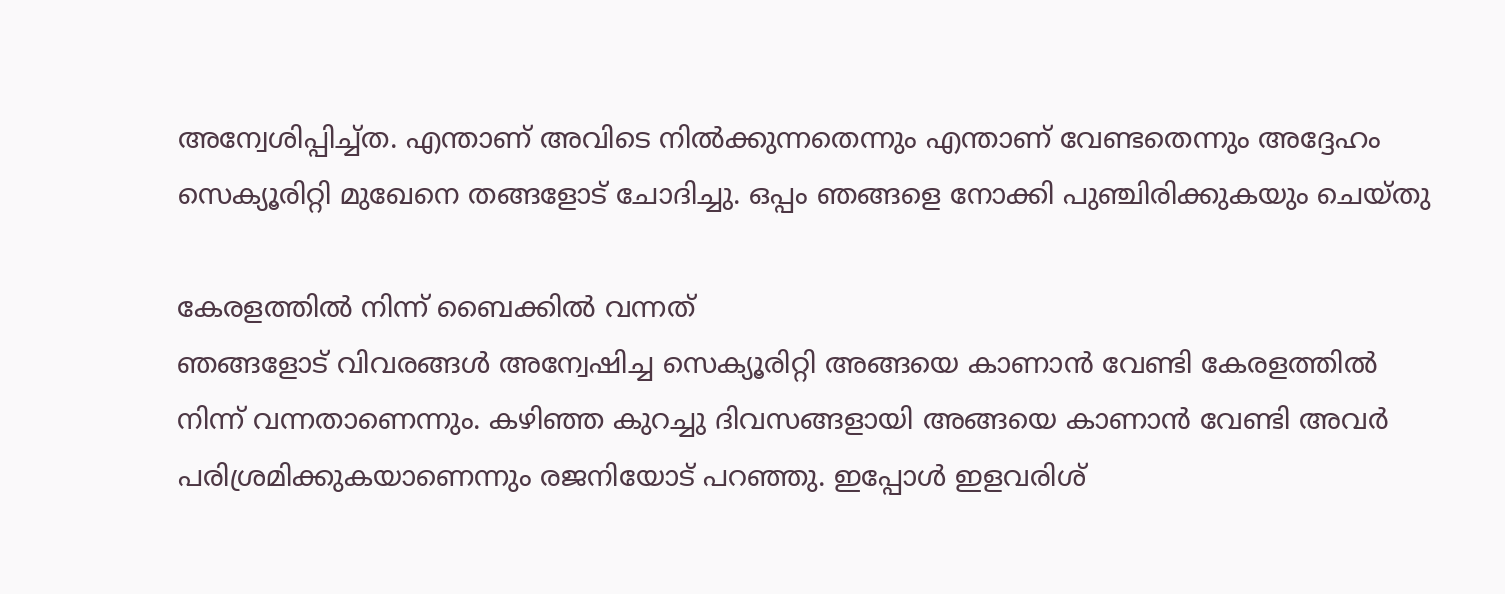അന്വേശിപ്പിച്ച്ത. എന്താണ് അവിടെ നിൽക്കുന്നതെന്നും എന്താണ് വേണ്ടതെന്നും അദ്ദേഹം സെക്യൂരിറ്റി മുഖേനെ തങ്ങളോട് ചോദിച്ചു. ഒപ്പം ഞങ്ങളെ നോക്കി പുഞ്ചിരിക്കുകയും ചെയ്തു

കേരളത്തിൽ നിന്ന് ബൈക്കിൽ വന്നത്
ഞങ്ങളോട് വിവരങ്ങൾ അന്വേഷിച്ച സെക്യൂരിറ്റി അങ്ങയെ കാണാൻ വേണ്ടി കേരളത്തിൽ നിന്ന് വന്നതാണെന്നും. കഴിഞ്ഞ കുറച്ചു ദിവസങ്ങളായി അങ്ങയെ കാണാൻ വേണ്ടി അവർ പരിശ്രമിക്കുകയാണെന്നും രജനിയോട് പറഞ്ഞു. ഇപ്പോൾ ഇളവരിശ്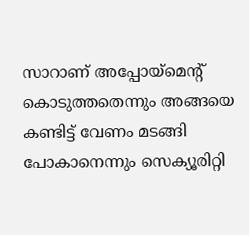സാറാണ് അപ്പോയ്മെന്റ് കൊടുത്തതെന്നും അങ്ങയെ കണ്ടിട്ട് വേണം മടങ്ങി പോകാനെന്നും സെക്യൂരിറ്റി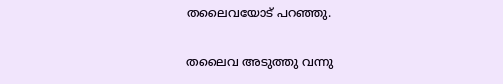തലൈവയോട് പറഞ്ഞു.

തലൈവ അടുത്തു വന്നു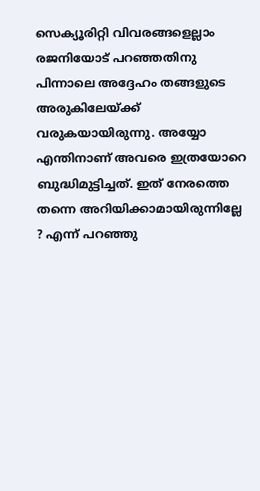സെക്യൂരിറ്റി വിവരങ്ങളെല്ലാം രജനിയോട് പറഞ്ഞതിനു പിന്നാലെ അദ്ദേഹം തങ്ങളുടെ അരുകിലേയ്ക്ക് വരുകയായിരുന്നു. അയ്യോ എന്തിനാണ് അവരെ ഇത്രയോറെ ബുദ്ധിമുട്ടിച്ചത്. ഇത് നേരത്തെ തന്നെ അറിയിക്കാമായിരുന്നില്ലേ ? എന്ന് പറഞ്ഞു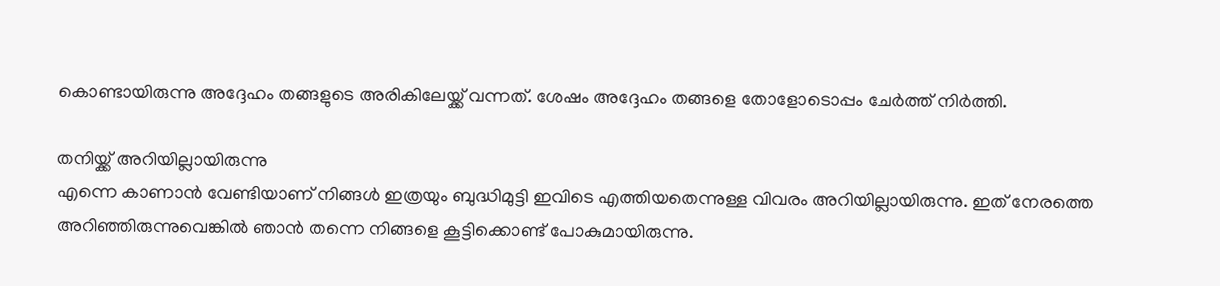കൊണ്ടായിരുന്നു അദ്ദേഹം തങ്ങളുടെ അരികിലേയ്ക്ക് വന്നത്. ശേഷം അദ്ദേഹം തങ്ങളെ തോളോടൊപ്പം ചേർത്ത് നിർത്തി.

തനിയ്ക്ക് അറിയില്ലായിരുന്നു
എന്നെ കാണാൻ വേണ്ടിയാണ് നിങ്ങൾ ഇത്രയും ബുദ്ധിമുട്ടി ഇവിടെ എത്തിയതെന്നുള്ള വിവരം അറിയില്ലായിരുന്നു. ഇത് നേരത്തെ അറിഞ്ഞിരുന്നുവെങ്കിൽ ഞാൻ തന്നെ നിങ്ങളെ കൂട്ടിക്കൊണ്ട് പോകുമായിരുന്നു.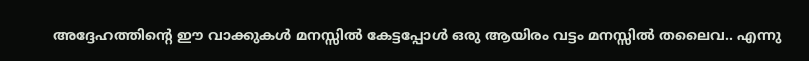അദ്ദേഹത്തിന്റെ ഈ വാക്കുകൾ മനസ്സിൽ കേട്ടപ്പോൾ ഒരു ആയിരം വട്ടം മനസ്സിൽ തലൈവ.. എന്നു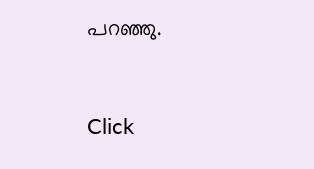പറഞ്ഞു.


Click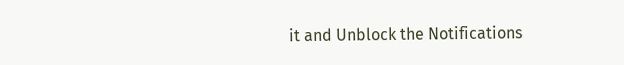it and Unblock the Notifications